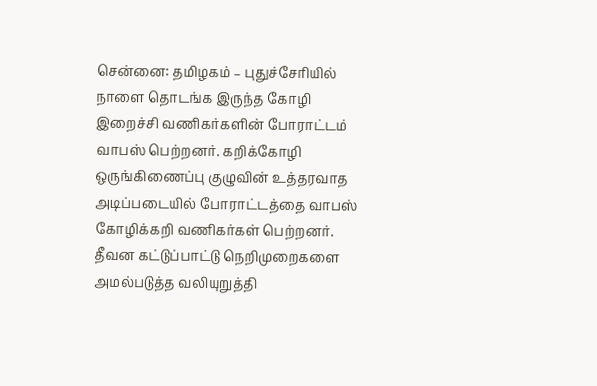சென்னை: தமிழகம் – புதுச்சேரியில் நாளை தொடங்க இருந்த கோழி இறைச்சி வணிகர்களின் போராட்டம் வாபஸ் பெற்றனர். கறிக்கோழி ஒருங்கிணைப்பு குழுவின் உத்தரவாத அடிப்படையில் போராட்டத்தை வாபஸ் கோழிக்கறி வணிகர்கள் பெற்றனர். தீவன கட்டுப்பாட்டு நெறிமுறைகளை அமல்படுத்த வலியுறுத்தி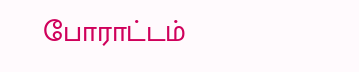போராட்டம்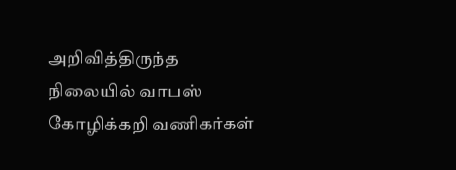அறிவித்திருந்த நிலையில் வாபஸ் கோழிக்கறி வணிகர்கள்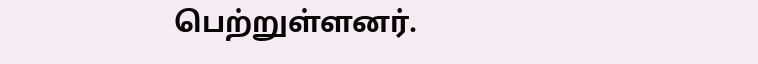பெற்றுள்ளனர்.